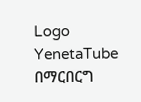Logo
YenetaTube
በማርበርግ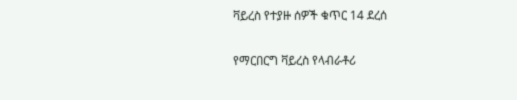ቫይረስ የተያዙ ሰዎች ቁጥር 14 ደረሰ

የማርበርግ ቫይረስ የላብራቶሪ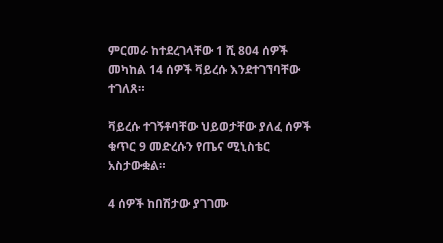ምርመራ ከተደረገላቸው 1 ሺ 804 ሰዎች መካከል 14 ሰዎች ቫይረሱ እንደተገኘባቸው ተገለጸ።

ቫይረሱ ተገኝቶባቸው ህይወታቸው ያለፈ ሰዎች ቁጥር 9 መድረሱን የጤና ሚኒስቴር አስታውቋል።

4 ሰዎች ከበሽታው ያገገሙ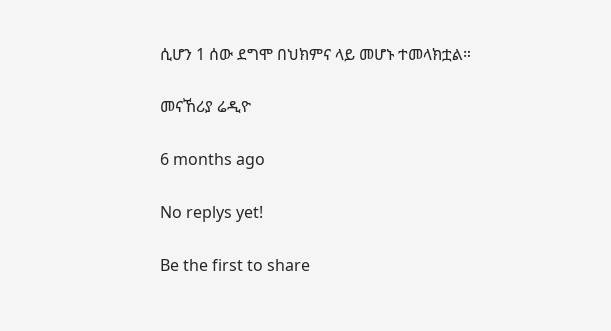ሲሆን 1 ሰው ደግሞ በህክምና ላይ መሆኑ ተመላክቷል።

መናኸሪያ ሬዲዮ

6 months ago

No replys yet!

Be the first to share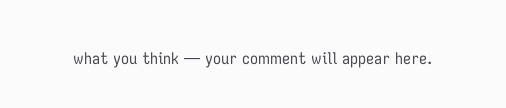what you think — your comment will appear here.